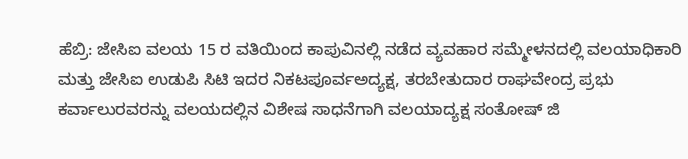ಹೆಬ್ರಿ: ಜೇಸಿಐ ವಲಯ 15 ರ ವತಿಯಿಂದ ಕಾಪುವಿನಲ್ಲಿ ನಡೆದ ವ್ಯವಹಾರ ಸಮ್ಮೇಳನದಲ್ಲಿ ವಲಯಾಧಿಕಾರಿ ಮತ್ತು ಜೇಸಿಐ ಉಡುಪಿ ಸಿಟಿ ಇದರ ನಿಕಟಪೂರ್ವಅದ್ಯಕ್ಷ, ತರಬೇತುದಾರ ರಾಘವೇಂದ್ರ ಪ್ರಭು ಕರ್ವಾಲುರವರನ್ನು ವಲಯದಲ್ಲಿನ ವಿಶೇಷ ಸಾಧನೆಗಾಗಿ ವಲಯಾದ್ಯಕ್ಷ ಸಂತೋಷ್ ಜಿ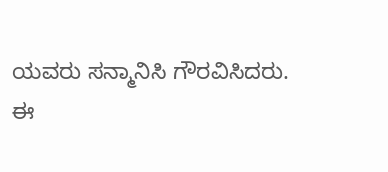ಯವರು ಸನ್ಮಾನಿಸಿ ಗೌರವಿಸಿದರು.
ಈ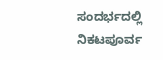ಸಂದರ್ಭದಲ್ಲಿ ನಿಕಟಪೂರ್ವ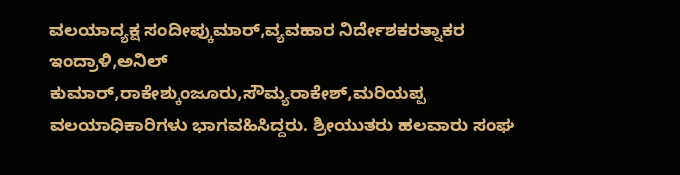ವಲಯಾದ್ಯಕ್ಷ ಸಂದೀಪ್ಕುಮಾರ್,ವ್ಯವಹಾರ ನಿರ್ದೇಶಕರತ್ನಾಕರ ಇಂದ್ರಾಳಿ,ಅನಿಲ್ ಕುಮಾರ್,ರಾಕೇಶ್ಕುಂಜೂರು,ಸೌಮ್ಯರಾಕೇಶ್,ಮರಿಯಪ್ಪ ವಲಯಾಧಿಕಾರಿಗಳು ಭಾಗವಹಿಸಿದ್ದರು. ಶ್ರೀಯುತರು ಹಲವಾರು ಸಂಘ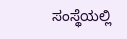ಸಂಸ್ಥೆಯಲ್ಲಿ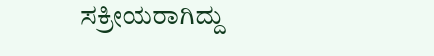ಸಕ್ರೀಯರಾಗಿದ್ದು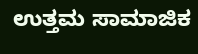ಉತ್ತಮ ಸಾಮಾಜಿಕ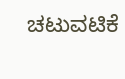ಚಟುವಟಿಕೆ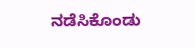ನಡೆಸಿಕೊಂಡು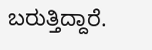ಬರುತ್ತಿದ್ದಾರೆ.